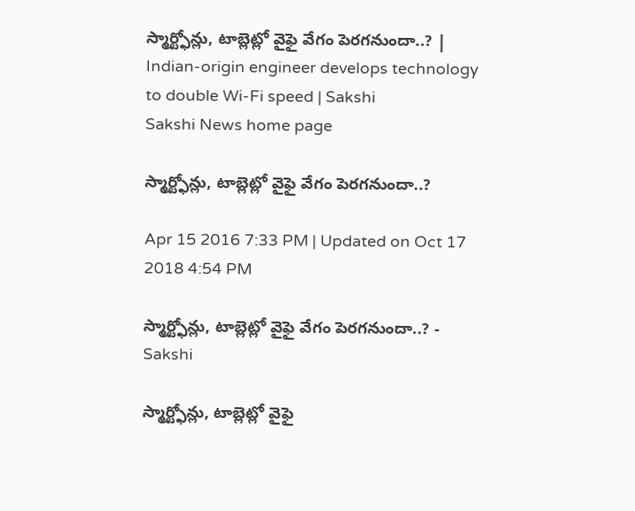స్మార్ట్ఫోన్లు, టాబ్లెట్లో వైఫై వేగం పెరగనుందా..? | Indian-origin engineer develops technology to double Wi-Fi speed | Sakshi
Sakshi News home page

స్మార్ట్ఫోన్లు, టాబ్లెట్లో వైఫై వేగం పెరగనుందా..?

Apr 15 2016 7:33 PM | Updated on Oct 17 2018 4:54 PM

స్మార్ట్ఫోన్లు, టాబ్లెట్లో వైఫై వేగం పెరగనుందా..? - Sakshi

స్మార్ట్ఫోన్లు, టాబ్లెట్లో వైఫై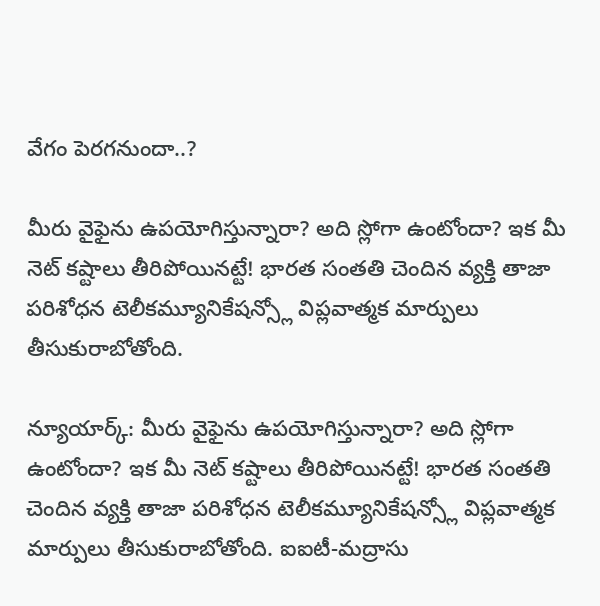వేగం పెరగనుందా..?

మీరు వైఫైను ఉపయోగిస్తున్నారా? అది స్లోగా ఉంటోందా? ఇక మీ నెట్ కష్టాలు తీరిపోయినట్టే! భారత సంతతి చెందిన వ్యక్తి తాజా పరిశోధన టెలీకమ్యూనికేషన్స్లో విప్లవాత్మక మార్పులు తీసుకురాబోతోంది.

న్యూయార్క్: మీరు వైఫైను ఉపయోగిస్తున్నారా? అది స్లోగా ఉంటోందా? ఇక మీ నెట్ కష్టాలు తీరిపోయినట్టే! భారత సంతతి చెందిన వ్యక్తి తాజా పరిశోధన టెలీకమ్యూనికేషన్స్లో విప్లవాత్మక మార్పులు తీసుకురాబోతోంది. ఐఐటీ-మద్రాసు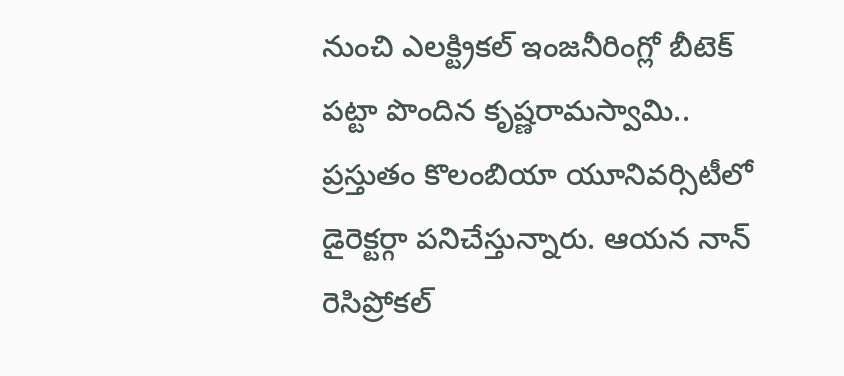నుంచి ఎలక్ట్రికల్ ఇంజనీరింగ్లో బీటెక్ పట్టా పొందిన కృష్ణరామస్వామి.. ప్రస్తుతం కొలంబియా యూనివర్సిటీలో డైరెక్టర్గా పనిచేస్తున్నారు. ఆయన నాన్ రెసిప్రోకల్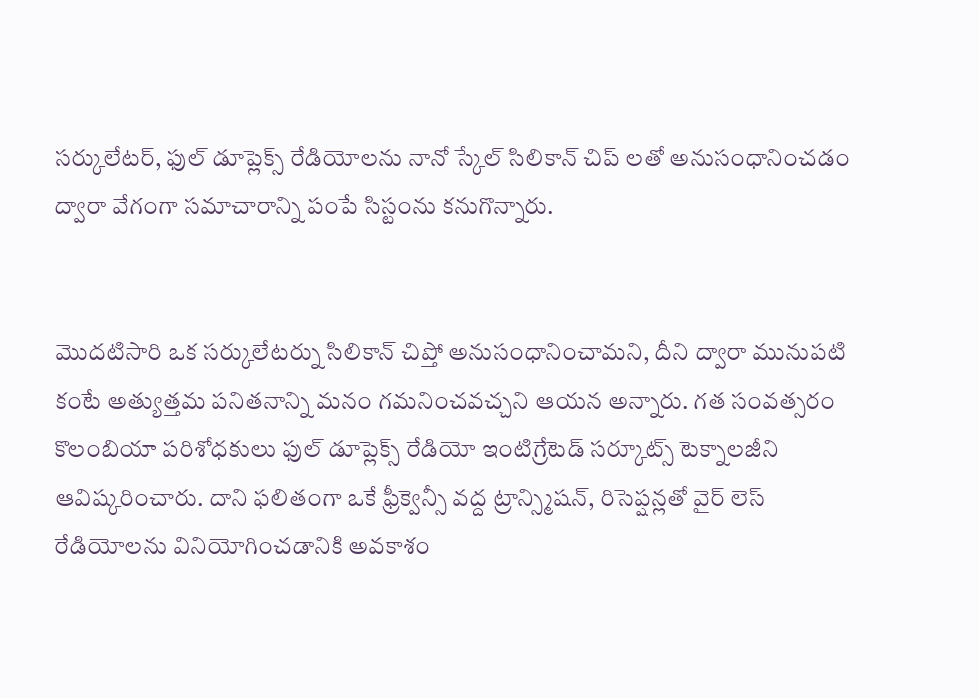సర్కులేటర్, ఫుల్ డూప్లెక్స్ రేడియోలను నానో స్కేల్ సిలికాన్ చిప్ లతో అనుసంధానించడం ద్వారా వేగంగా సమాచారాన్ని పంపే సిస్టంను కనుగొన్నారు.


మొదటిసారి ఒక సర్కులేటర్ను సిలికాన్ చిప్తో అనుసంధానించామని, దీని ద్వారా మునుపటి కంటే అత్యుత్తమ పనితనాన్ని మనం గమనించవచ్చని ఆయన అన్నారు. గత సంవత్సరం కొలంబియా పరిశోధకులు ఫుల్ డూప్లెక్స్ రేడియో ఇంటిగ్రేటెడ్ సర్కూట్స్ టెక్నాలజీని ఆవిష్కరించారు. దాని ఫలితంగా ఒకే ఫ్రీక్వెన్సీ వద్ద ట్రాన్స్మిషన్, రిసెప్షన్లతో వైర్ లెస్ రేడియోలను వినియోగించడానికి అవకాశం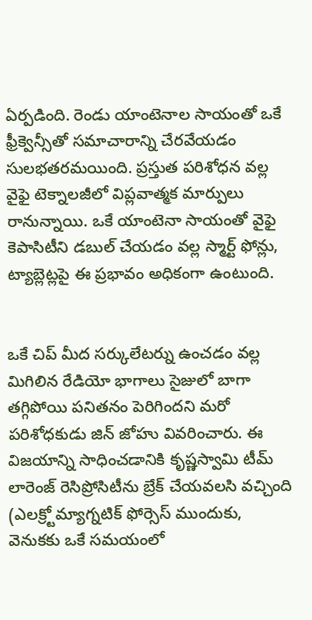ఏర్పడింది. రెండు యాంటెనాల సాయంతో ఒకే ఫ్రీక్వెన్సీతో సమాచారాన్ని చేరవేయడం సులభతరమయింది. ప్రస్తుత పరిశోధన వల్ల వైఫై టెక్నాలజీలో విప్లవాత్మక మార్పులు రానున్నాయి. ఒకే యాంటెనా సాయంతో వైఫై కెపాసిటీని డబుల్ చేయడం వల్ల స్మార్ట్ ఫోన్లు, ట్యాబ్లెట్లపై ఈ ప్రభావం అధికంగా ఉంటుంది.


ఒకే చిప్ మీద సర్కులేటర్ను ఉంచడం వల్ల మిగిలిన రేడియో భాగాలు సైజులో బాగా తగ్గిపోయి పనితనం పెరిగిందని మరో పరిశోధకుడు జిన్ జోహు వివరించారు. ఈ విజయాన్ని సాధించడానికి కృష్ణస్వామి టీమ్ లారెంజ్ రెసిప్రోసిటీను బ్రేక్ చేయవలసి వచ్చింది (ఎలక్ర్టోమ్యాగ్నటిక్ ఫోర్సెస్ ముందుకు, వెనుకకు ఒకే సమయంలో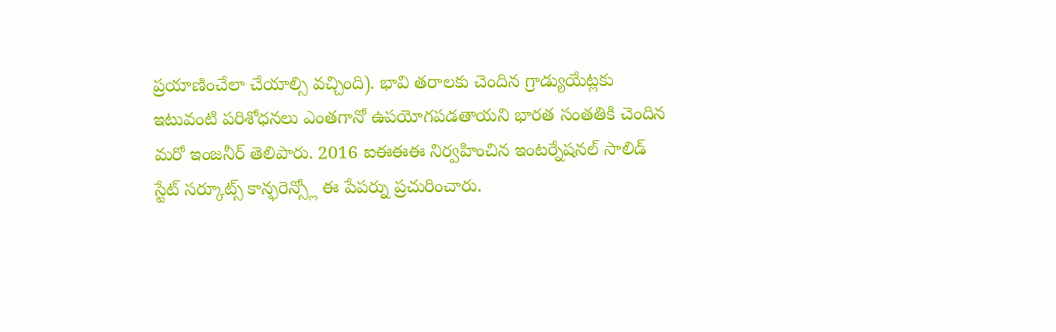ప్రయాణించేలా చేయాల్సి వచ్చింది). భావి తరాలకు చెందిన గ్రాడ్యుయేట్లకు ఇటువంటి పరిశోధనలు ఎంతగానో ఉపయోగపడతాయని భారత సంతతికి చెందిన మరో ఇంజనీర్ తెలిపారు. 2016 ఐఈఈఈ నిర్వహించిన ఇంటర్నేషనల్ సాలిడ్ స్టేట్ సర్కూట్స్ కాన్ఫరెన్స్లో ఈ పేపర్ను ప్రచురించారు.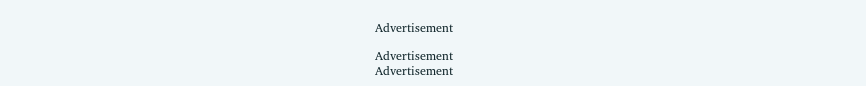Advertisement

Advertisement
Advertisement